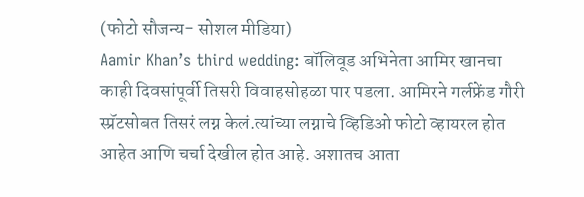(फोटो सौजन्य- सोशल मीडिया)
Aamir Khan’s third wedding: बॉलिवूड अभिनेता आमिर खानचा काही दिवसांपूर्वी तिसरी विवाहसोहळा पार पडला. आमिरने गर्लफ्रेंड गौरी स्प्रॅटसोबत तिसरं लग्न केलं.त्यांच्या लग्नाचे व्हिडिओ फोटो व्हायरल होत आहेत आणि चर्चा देखील होत आहे. अशातच आता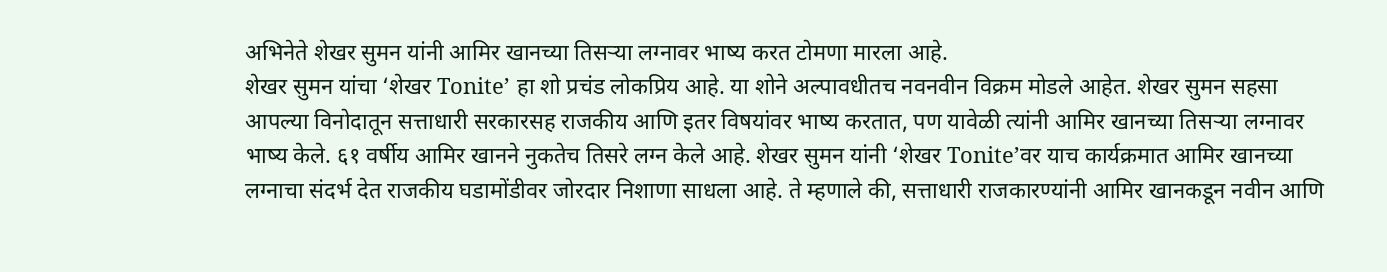अभिनेते शेखर सुमन यांनी आमिर खानच्या तिसऱ्या लग्नावर भाष्य करत टोमणा मारला आहे.
शेखर सुमन यांचा ‘शेखर Tonite’ हा शो प्रचंड लोकप्रिय आहे. या शोने अल्पावधीतच नवनवीन विक्रम मोडले आहेत. शेखर सुमन सहसा आपल्या विनोदातून सत्ताधारी सरकारसह राजकीय आणि इतर विषयांवर भाष्य करतात, पण यावेळी त्यांनी आमिर खानच्या तिसऱ्या लग्नावर भाष्य केले. ६१ वर्षीय आमिर खानने नुकतेच तिसरे लग्न केले आहे. शेखर सुमन यांनी ‘शेखर Tonite’वर याच कार्यक्रमात आमिर खानच्या लग्नाचा संदर्भ देत राजकीय घडामोंडीवर जोरदार निशाणा साधला आहे. ते म्हणाले की, सत्ताधारी राजकारण्यांनी आमिर खानकडून नवीन आणि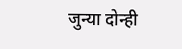जुन्या दोन्ही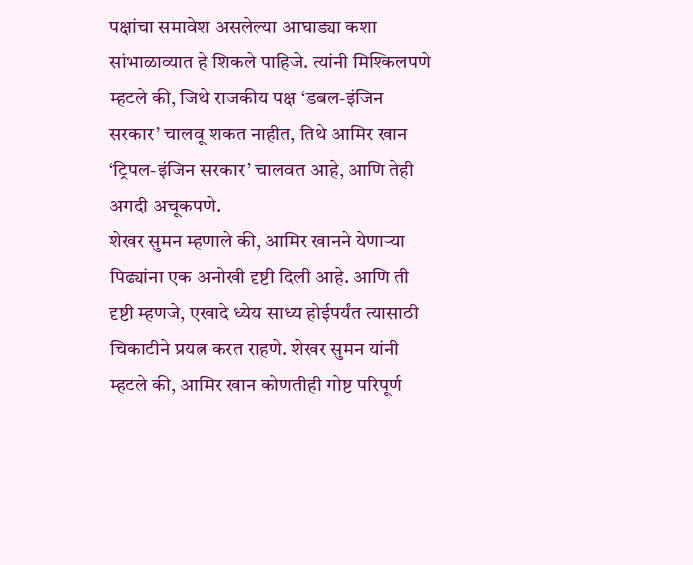पक्षांचा समावेश असलेल्या आघाड्या कशा सांभाळाव्यात हे शिकले पाहिजे. त्यांनी मिश्किलपणे म्हटले की, जिथे राजकीय पक्ष ‘डबल-इंजिन सरकार’ चालवू शकत नाहीत, तिथे आमिर खान ‘ट्रिपल-इंजिन सरकार’ चालवत आहे, आणि तेही अगदी अचूकपणे.
शेखर सुमन म्हणाले की, आमिर खानने येणाऱ्या पिढ्यांना एक अनोखी दृष्टी दिली आहे. आणि ती दृष्टी म्हणजे, एखादे ध्येय साध्य होईपर्यंत त्यासाठी चिकाटीने प्रयत्न करत राहणे. शेखर सुमन यांनी म्हटले की, आमिर खान कोणतीही गोष्ट परिपूर्ण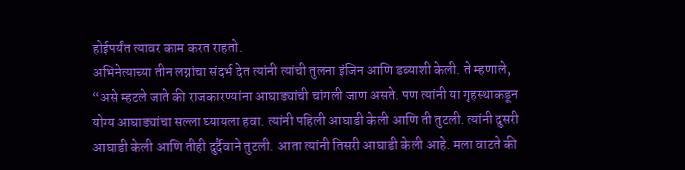होईपर्यंत त्यावर काम करत राहतो.
अभिनेत्याच्या तीन लग्नांचा संदर्भ देत त्यांनी त्यांची तुलना इंजिन आणि डब्याशी केली. ते म्हणाले, “असे म्हटले जाते की राजकारण्यांना आघाड्यांची चांगली जाण असते. पण त्यांनी या गृहस्थाकडून योग्य आघाड्यांचा सल्ला घ्यायला हवा. त्यांनी पहिली आघाडी केली आणि ती तुटली. त्यांनी दुसरी आघाडी केली आणि तीही दुर्दैवाने तुटली. आता त्यांनी तिसरी आघाडी केली आहे. मला वाटते की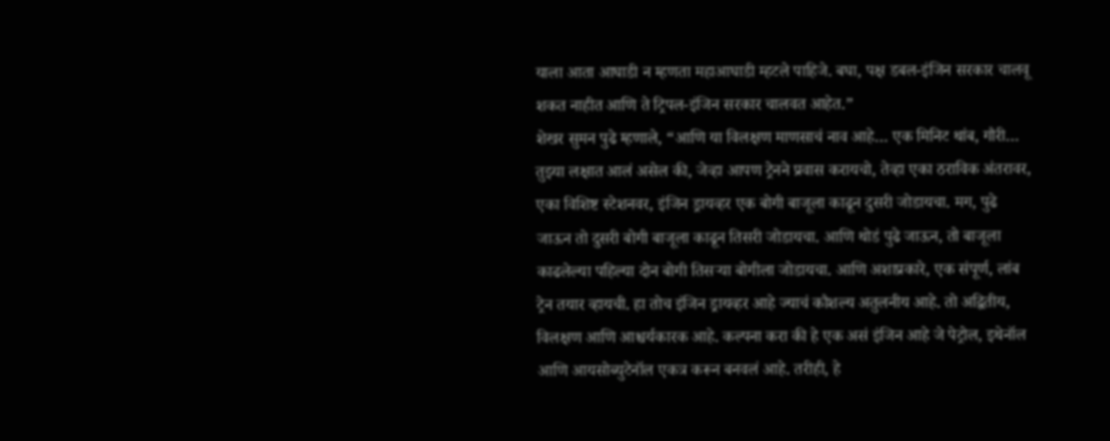याला आता आघाडी न म्हणता महाआघाडी म्हटले पाहिजे. बघा, पक्ष डबल-इंजिन सरकार चालवू शकत नाहीत आणि ते ट्रिपल-इंजिन सरकार चालवत आहेत.”
शेखर सुमन पुढे म्हणाले, “आणि या विलक्षण माणसाचं नाव आहे… एक मिनिट थांब, गौरी… तुझ्या लक्षात आलं असेल की, जेव्हा आपण ट्रेनने प्रवास करायचो, तेव्हा एका ठराविक अंतरावर, एका विशिष्ट स्टेशनवर, इंजिन ड्रायव्हर एक बोगी बाजूला काढून दुसरी जोडायचा. मग, पुढे जाऊन तो दुसरी बोगी बाजूला काढून तिसरी जोडायचा. आणि थोडं पुढे जाऊन, तो बाजूला काढलेल्या पहिल्या दोन बोगी तिसऱ्या बोगीला जोडायचा. आणि अशाप्रकारे, एक संपूर्ण, लांब ट्रेन तयार व्हायची. हा तोच इंजिन ड्रायव्हर आहे ज्याचं कौशल्य अतुलनीय आहे. तो अद्वितीय, विलक्षण आणि आश्चर्यकारक आहे. कल्पना करा की हे एक असं इंजिन आहे जे पेट्रोल, इथेनॉल आणि आयसोब्युटेनॉल एकत्र करून बनवलं आहे. तरीही, हे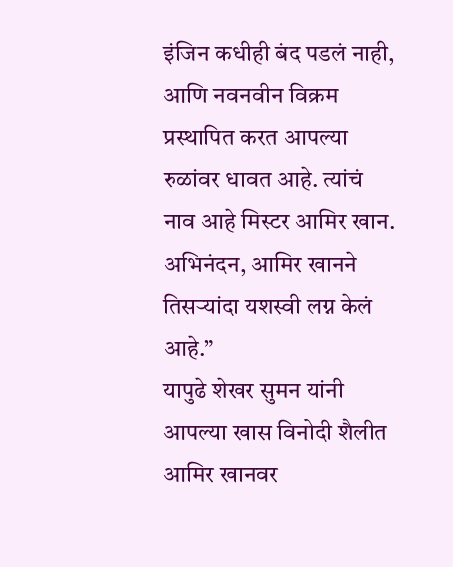इंजिन कधीही बंद पडलं नाही, आणि नवनवीन विक्रम प्रस्थापित करत आपल्या रुळांवर धावत आहे. त्यांचं नाव आहे मिस्टर आमिर खान. अभिनंदन, आमिर खानने तिसऱ्यांदा यशस्वी लग्न केलं आहे.”
यापुढे शेखर सुमन यांनी आपल्या खास विनोदी शैलीत आमिर खानवर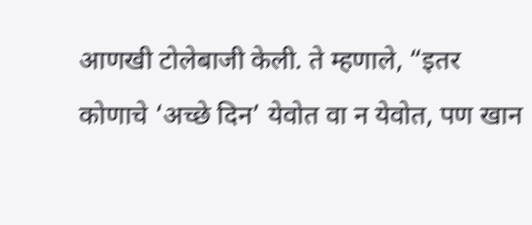आणखी टोलेबाजी केली. ते म्हणाले, “इतर कोणाचे ‘अच्छे दिन’ येवोत वा न येवोत, पण खान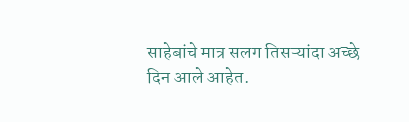साहेबांचे मात्र सलग तिसऱ्यांदा अच्छे दिन आले आहेत.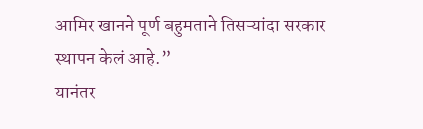आमिर खानने पूर्ण बहुमताने तिसऱ्यांदा सरकार स्थापन केलं आहे.”
यानंतर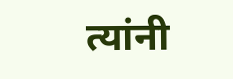त्यांनी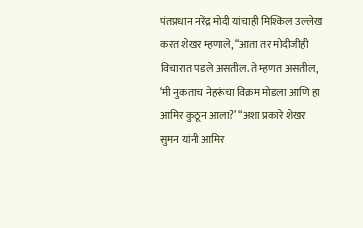पंतप्रधान नरेंद्र मोदी यांचाही मिश्किल उल्लेख करत शेखर म्हणाले, “आता तर मोदीजीही विचारात पडले असतील. ते म्हणत असतील, ‘मी नुकताच नेहरूंचा विक्रम मोडला आणि हा आमिर कुठून आला?’ “अशा प्रकारे शेखर सुमन यांनी आमिर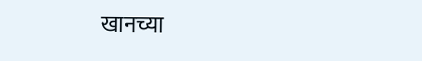खानच्या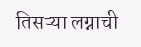तिसऱ्या लग्नाची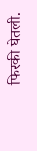फिरकी घेतली.